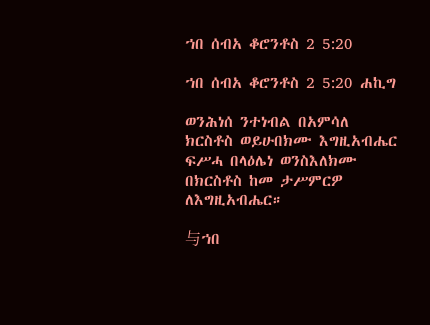ኀበ ሰብአ ቆሮንቶስ 2 5:20

ኀበ ሰብአ ቆሮንቶስ 2 5:20 ሐኪግ

ወንሕነሰ ንተነብል በአምሳለ ክርስቶስ ወይሁበክሙ እግዚአብሔር ፍሥሓ በላዕሌነ ወንስእለክሙ በክርስቶስ ከመ ታሥምርዎ ለእግዚአብሔር።

与ኀበ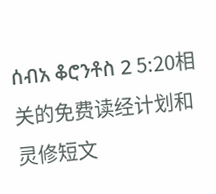ሰብአ ቆሮንቶስ 2 5:20相关的免费读经计划和灵修短文